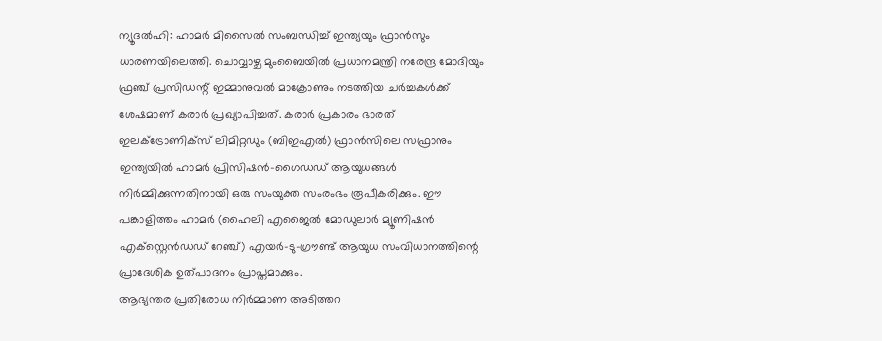ന്യൂദൽഹി: ഹാമർ മിസൈൽ സംബന്ധിച്ച് ഇന്ത്യയും ഫ്രാൻസും ധാരണയിലെത്തി. ചൊവ്വാഴ്ച മുംബൈയിൽ പ്രധാനമന്ത്രി നരേന്ദ്ര മോദിയും ഫ്രഞ്ച് പ്രസിഡന്റ് ഇമ്മാനുവൽ മാക്രോണും നടത്തിയ ചർച്ചകൾക്ക് ശേഷമാണ് കരാർ പ്രഖ്യാപിച്ചത്. കരാർ പ്രകാരം ഭാരത് ഇലക്ട്രോണിക്സ് ലിമിറ്റഡും (ബിഇഎൽ) ഫ്രാൻസിലെ സഫ്രാനും ഇന്ത്യയിൽ ഹാമർ പ്രിസിഷൻ-ഗൈഡഡ് ആയുധങ്ങൾ നിർമ്മിക്കുന്നതിനായി ഒരു സംയുക്ത സംരംഭം രൂപീകരിക്കും. ഈ പങ്കാളിത്തം ഹാമർ (ഹൈലി എജൈൽ മോഡുലാർ മ്യൂണിഷൻ എക്സ്റ്റെൻഡഡ് റേഞ്ച്) എയർ-ടു-ഗ്രൗണ്ട് ആയുധ സംവിധാനത്തിന്റെ പ്രാദേശിക ഉത്പാദനം പ്രാപ്തമാക്കും.
ആഭ്യന്തര പ്രതിരോധ നിർമ്മാണ അടിത്തറ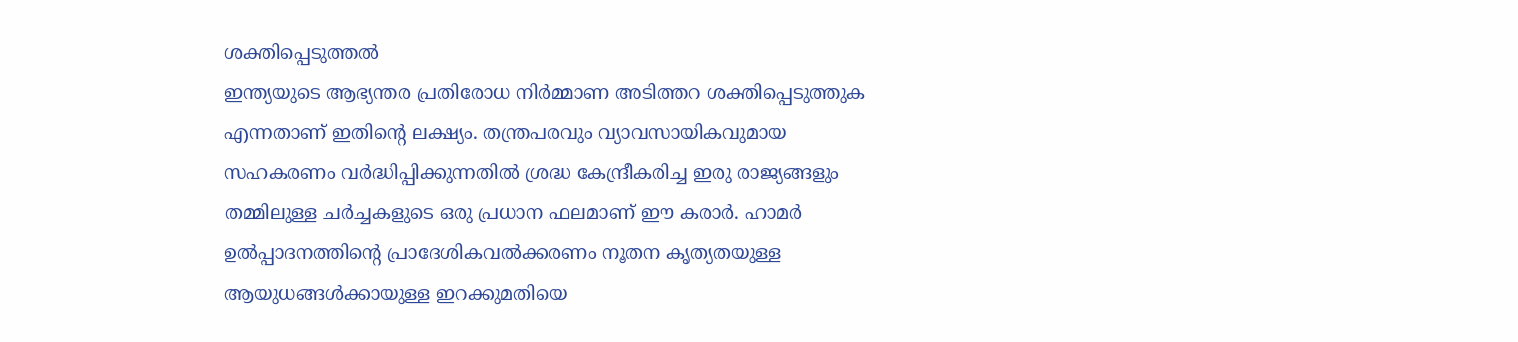ശക്തിപ്പെടുത്തൽ
ഇന്ത്യയുടെ ആഭ്യന്തര പ്രതിരോധ നിർമ്മാണ അടിത്തറ ശക്തിപ്പെടുത്തുക എന്നതാണ് ഇതിന്റെ ലക്ഷ്യം. തന്ത്രപരവും വ്യാവസായികവുമായ സഹകരണം വർദ്ധിപ്പിക്കുന്നതിൽ ശ്രദ്ധ കേന്ദ്രീകരിച്ച ഇരു രാജ്യങ്ങളും തമ്മിലുള്ള ചർച്ചകളുടെ ഒരു പ്രധാന ഫലമാണ് ഈ കരാർ. ഹാമർ ഉൽപ്പാദനത്തിന്റെ പ്രാദേശികവൽക്കരണം നൂതന കൃത്യതയുള്ള ആയുധങ്ങൾക്കായുള്ള ഇറക്കുമതിയെ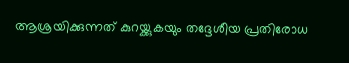ആശ്രയിക്കുന്നത് കുറയ്ക്കുകയും തദ്ദേശീയ പ്രതിരോധ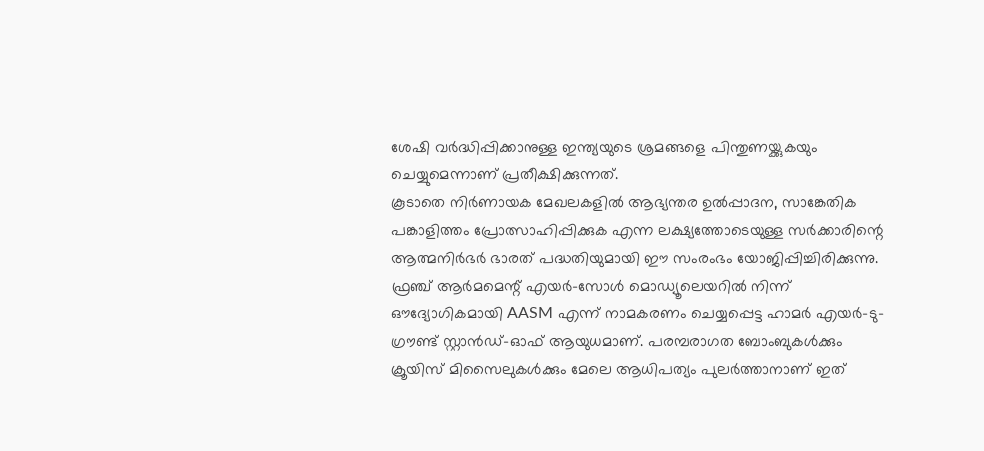ശേഷി വർദ്ധിപ്പിക്കാനുള്ള ഇന്ത്യയുടെ ശ്രമങ്ങളെ പിന്തുണയ്ക്കുകയും ചെയ്യുമെന്നാണ് പ്രതീക്ഷിക്കുന്നത്.
കൂടാതെ നിർണായക മേഖലകളിൽ ആഭ്യന്തര ഉൽപ്പാദന, സാങ്കേതിക പങ്കാളിത്തം പ്രോത്സാഹിപ്പിക്കുക എന്ന ലക്ഷ്യത്തോടെയുള്ള സർക്കാരിന്റെ ആത്മനിർഭർ ഭാരത് പദ്ധതിയുമായി ഈ സംരംഭം യോജിപ്പിച്ചിരിക്കുന്നു. ഫ്രഞ്ച് ആർമമെന്റ് എയർ-സോൾ മൊഡ്യൂലെയറിൽ നിന്ന് ഔദ്യോഗികമായി AASM എന്ന് നാമകരണം ചെയ്യപ്പെട്ട ഹാമർ എയർ-ടു-ഗ്രൗണ്ട് സ്റ്റാൻഡ്-ഓഫ് ആയുധമാണ്. പരമ്പരാഗത ബോംബുകൾക്കും ക്രൂയിസ് മിസൈലുകൾക്കും മേലെ ആധിപത്യം പുലർത്താനാണ് ഇത്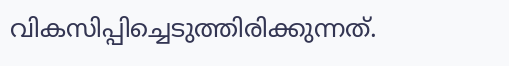വികസിപ്പിച്ചെടുത്തിരിക്കുന്നത്.